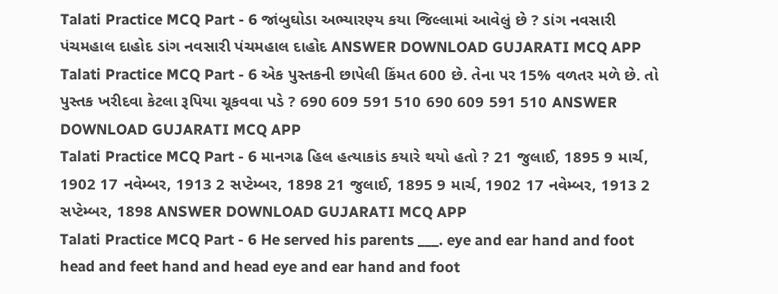Talati Practice MCQ Part - 6 જાંબુઘોડા અભ્યારણ્ય કયા જિલ્લામાં આવેલું છે ? ડાંગ નવસારી પંચમહાલ દાહોદ ડાંગ નવસારી પંચમહાલ દાહોદ ANSWER DOWNLOAD GUJARATI MCQ APP
Talati Practice MCQ Part - 6 એક પુસ્તકની છાપેલી કિંમત 600 છે. તેના પર 15% વળતર મળે છે. તો પુસ્તક ખરીદવા કેટલા રૂપિયા ચૂકવવા પડે ? 690 609 591 510 690 609 591 510 ANSWER DOWNLOAD GUJARATI MCQ APP
Talati Practice MCQ Part - 6 માનગઢ હિલ હત્યાકાંડ કયારે થયો હતો ? 21 જુલાઈ, 1895 9 માર્ચ, 1902 17 નવેમ્બર, 1913 2 સપ્ટેમ્બર, 1898 21 જુલાઈ, 1895 9 માર્ચ, 1902 17 નવેમ્બર, 1913 2 સપ્ટેમ્બર, 1898 ANSWER DOWNLOAD GUJARATI MCQ APP
Talati Practice MCQ Part - 6 He served his parents ___. eye and ear hand and foot head and feet hand and head eye and ear hand and foot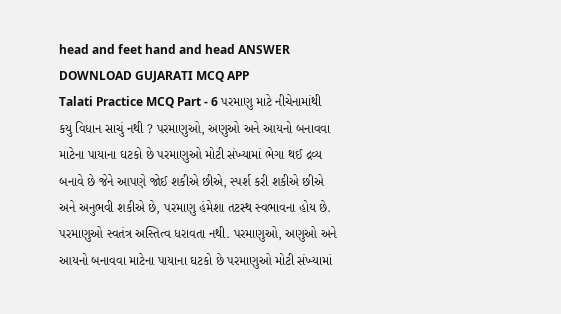head and feet hand and head ANSWER DOWNLOAD GUJARATI MCQ APP
Talati Practice MCQ Part - 6 પરમાણુ માટે નીચેનામાંથી કયુ વિધાન સાચું નથી ? પરમાણુઓ, અણુઓ અને આયનો બનાવવા માટેના પાયાના ઘટકો છે પરમાણુઓ મોટી સંખ્યામાં ભેગા થઈ દ્રવ્ય બનાવે છે જેને આપણે જોઈ શકીએ છીએ, સ્પર્શ કરી શકીએ છીએ અને અનુભવી શકીએ છે, પરમાણુ હંમેશા તટસ્થ સ્વભાવના હોય છે. પરમાણુઓ સ્વતંત્ર અસ્તિત્વ ધરાવતા નથી. પરમાણુઓ, અણુઓ અને આયનો બનાવવા માટેના પાયાના ઘટકો છે પરમાણુઓ મોટી સંખ્યામાં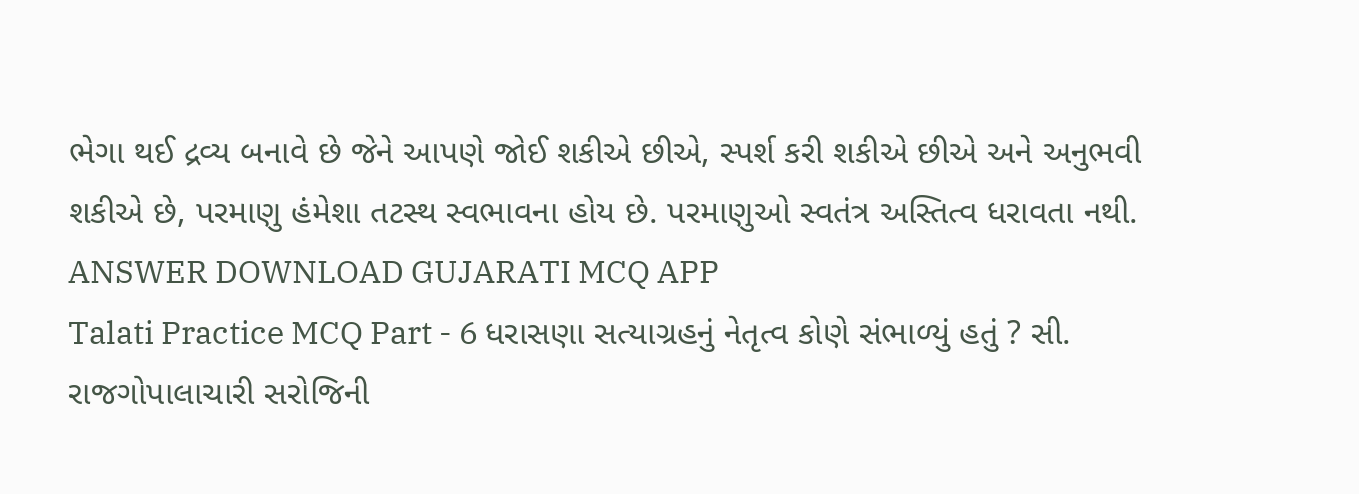ભેગા થઈ દ્રવ્ય બનાવે છે જેને આપણે જોઈ શકીએ છીએ, સ્પર્શ કરી શકીએ છીએ અને અનુભવી શકીએ છે, પરમાણુ હંમેશા તટસ્થ સ્વભાવના હોય છે. પરમાણુઓ સ્વતંત્ર અસ્તિત્વ ધરાવતા નથી. ANSWER DOWNLOAD GUJARATI MCQ APP
Talati Practice MCQ Part - 6 ધરાસણા સત્યાગ્રહનું નેતૃત્વ કોણે સંભાળ્યું હતું ? સી. રાજગોપાલાચારી સરોજિની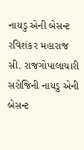નાયડુ એની બેસન્ટ રવિશંકર મહારાજ સી. રાજગોપાલાચારી સરોજિની નાયડુ એની બેસન્ટ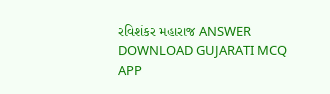રવિશંકર મહારાજ ANSWER DOWNLOAD GUJARATI MCQ APP